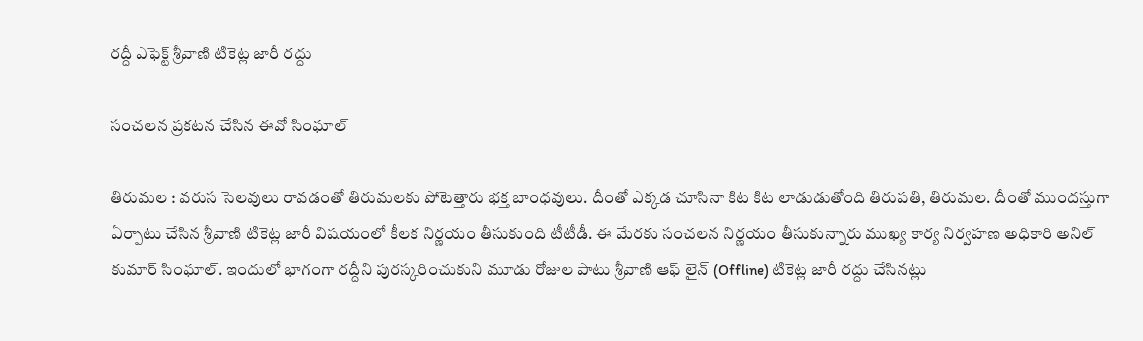ర‌ద్దీ ఎఫెక్ట్ శ్రీ‌వాణి టికెట్ల జారీ ర‌ద్దు

సంచ‌ల‌న ప్ర‌క‌ట‌న చేసిన ఈవో సింఘాల్

తిరుమ‌ల : వ‌రుస సెల‌వులు రావ‌డంతో తిరుమ‌లకు పోటెత్తారు భ‌క్త బాంధ‌వులు. దీంతో ఎక్క‌డ చూసినా కిట కిట లాడుడుతోంది తిరుప‌తి, తిరుమ‌ల. దీంతో ముంద‌స్తుగా ఏర్పాటు చేసిన శ్రీ‌వాణి టికెట్ల జారీ విష‌యంలో కీల‌క నిర్ణ‌యం తీసుకుంది టీటీడీ. ఈ మేర‌కు సంచ‌ల‌న నిర్ణయం తీసుకున్నారు ముఖ్య కార్య నిర్వ‌హ‌ణ అధికారి అనిల్ కుమార్ సింఘాల్. ఇందులో భాగంగా ర‌ద్దీని పుర‌స్క‌రించుకుని మూడు రోజుల పాటు శ్రీ‌వాణి ఆఫ్ లైన్ (Offline) టికెట్ల‌ జారీ ర‌ద్దు చేసిన‌ట్లు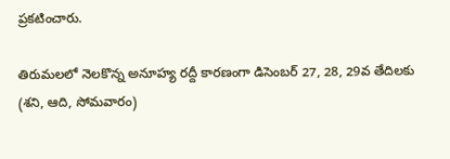ప్ర‌క‌టించారు.

తిరుమ‌ల‌లో నెల‌కొన్న అనూహ్య ర‌ద్దీ కార‌ణంగా డిసెంబ‌ర్ 27, 28, 29వ‌ తేదిల‌కు (శ‌ని, ఆది, సోమ‌వారం)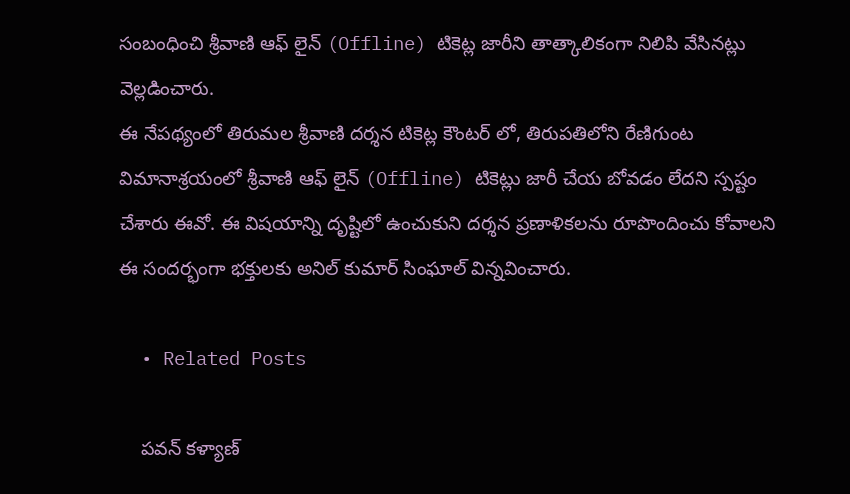సంబంధించి శ్రీ‌వాణి ఆఫ్ లైన్ (Offline) టికెట్ల జారీని తాత్కాలికంగా నిలిపి వేసిన‌ట్లు వెల్ల‌డించారు.
ఈ నేప‌థ్యంలో తిరుమ‌ల శ్రీ‌వాణి ద‌ర్శ‌న టికెట్ల కౌంట‌ర్ లో, తిరుప‌తిలోని రేణిగుంట విమానాశ్ర‌యంలో శ్రీ‌వాణి ఆఫ్ లైన్ (Offline) టికెట్లు జారీ చేయ బోవ‌డం లేద‌ని స్ప‌ష్టం చేశారు ఈవో. ఈ విష‌యాన్ని దృష్టిలో ఉంచుకుని ద‌ర్శ‌న ప్ర‌ణాళిక‌ల‌ను రూపొందించు కోవాల‌ని ఈ సంద‌ర్భంగా భ‌క్తుల‌కు అనిల్ కుమార్ సింఘాల్ విన్న‌వించారు.

  • Related Posts

    ప‌వ‌న్ క‌ళ్యాణ్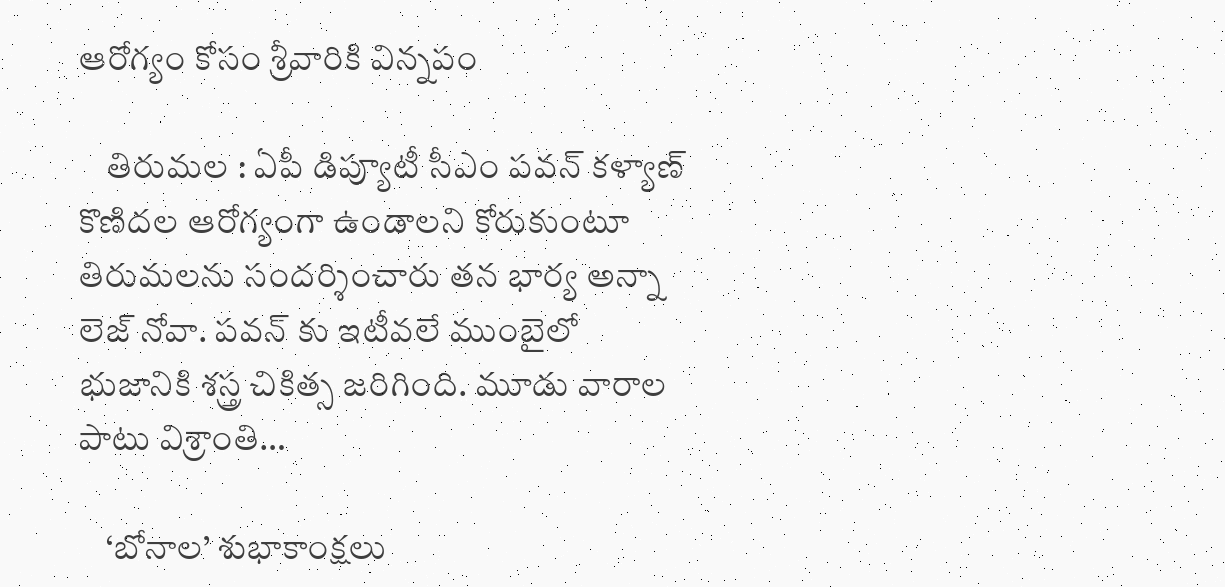ఆరోగ్యం కోసం శ్రీ‌వారికి విన్న‌పం

    తిరుమ‌ల : ఏపీ డిప్యూటీ సీఎం ప‌వ‌న్ క‌ళ్యాణ్ కొణిద‌ల ఆరోగ్యంగా ఉండాల‌ని కోరుకుంటూ తిరుమ‌ల‌ను సంద‌ర్శించారు త‌న భార్య అన్నా లెజ్ నోవా. ప‌వ‌న్ కు ఇటీవ‌లే ముంబైలో భుజానికి శ‌స్త్ర చికిత్స జ‌రిగింది. మూడు వారాల పాటు విశ్రాంతి…

    ‘బోనాల’ శుభాకాంక్షలు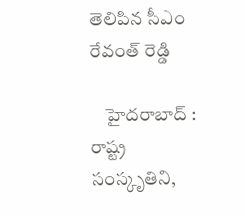తెలిపిన సీఎం రేవంత్ రెడ్డి

    హైద‌రాబాద్ : రాష్ట్ర సంస్కృతిని,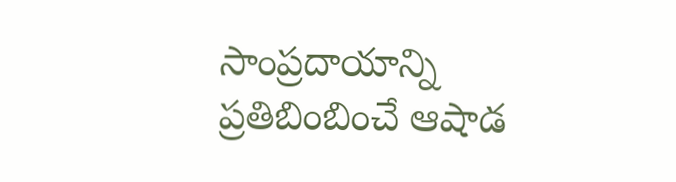సాంప్ర‌దాయాన్ని ప్రతిబింబించే ఆషాడ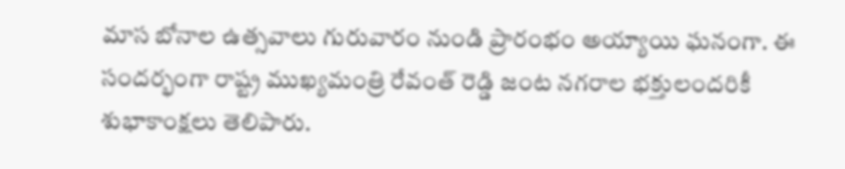మాస బోనాల ఉత్సవాలు గురువారం నుండి ప్రారంభం అయ్యాయి ఘ‌నంగా. ఈ సంద‌ర్భంగా రాష్ట్ర ముఖ్య‌మంత్రి రేవంత్ రెడ్డి జంట నగరాల భ‌క్తులంద‌రికీ శుభాకాంక్షలు తెలిపారు.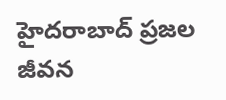హైద‌రాబాద్ ప్రజల జీవన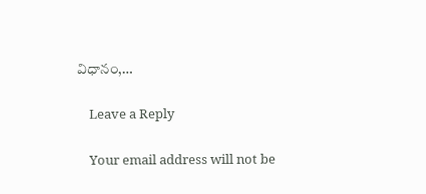విధానం,…

    Leave a Reply

    Your email address will not be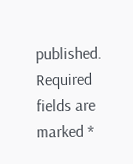published. Required fields are marked *